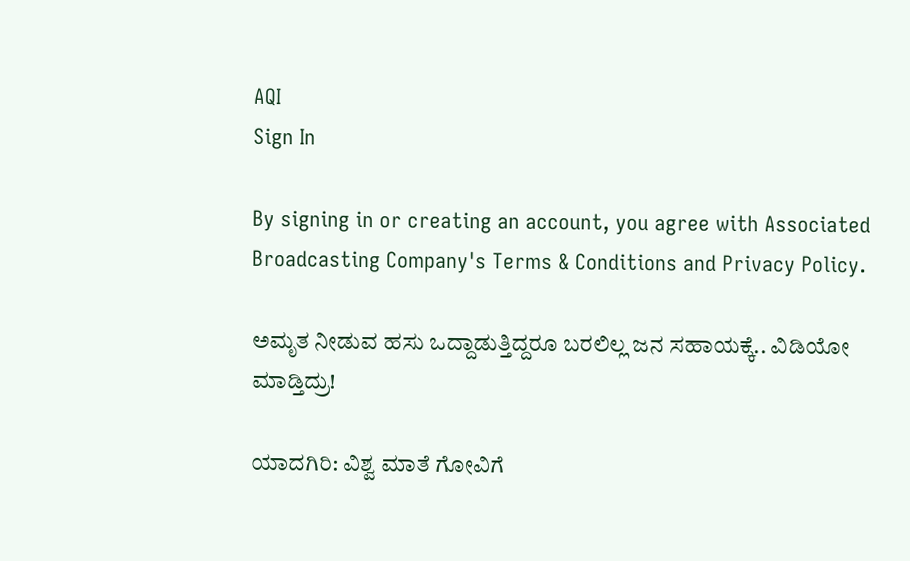AQI
Sign In

By signing in or creating an account, you agree with Associated Broadcasting Company's Terms & Conditions and Privacy Policy.

ಅಮೃತ ನೀಡುವ ಹಸು ಒದ್ದಾಡುತ್ತಿದ್ದರೂ ಬರಲಿಲ್ಲ ಜನ ಸಹಾಯಕ್ಕೆ.. ವಿಡಿಯೋ ಮಾಡ್ತಿದ್ರು!

ಯಾದಗಿರಿ: ವಿಶ್ವ ಮಾತೆ ಗೋವಿಗೆ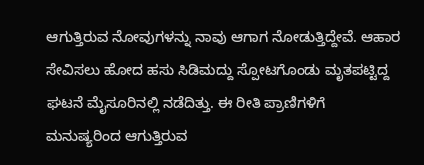ಆಗುತ್ತಿರುವ ನೋವುಗಳನ್ನು ನಾವು ಆಗಾಗ ನೋಡುತ್ತಿದ್ದೇವೆ. ಆಹಾರ ಸೇವಿಸಲು ಹೋದ ಹಸು ಸಿಡಿಮದ್ದು ಸ್ಪೋಟಗೊಂಡು ಮೃತಪಟ್ಟಿದ್ದ ಘಟನೆ ಮೈಸೂರಿನಲ್ಲಿ ನಡೆದಿತ್ತು. ಈ ರೀತಿ ಪ್ರಾಣಿಗಳಿಗೆ ಮನುಷ್ಯರಿಂದ ಆಗುತ್ತಿರುವ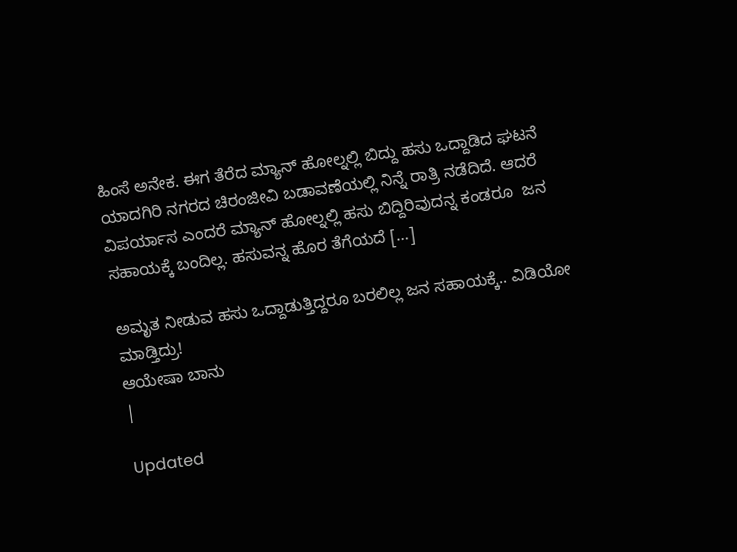ಹಿಂಸೆ ಅನೇಕ. ಈಗ ತೆರೆದ ಮ್ಯಾನ್ ಹೋಲ್ನಲ್ಲಿ ಬಿದ್ದು ಹಸು ಒದ್ದಾಡಿದ ಘಟನೆ ಯಾದಗಿರಿ ನಗರದ ಚಿರಂಜೀವಿ ಬಡಾವಣೆಯಲ್ಲಿ ನಿನ್ನೆ ರಾತ್ರಿ ನಡೆದಿದೆ. ಆದರೆ ವಿಪರ್ಯಾಸ ಎಂದರೆ ಮ್ಯಾನ್ ಹೋಲ್ನಲ್ಲಿ ಹಸು ಬಿದ್ದಿರಿವುದನ್ನ ಕಂಡರೂ  ಜನ ಸಹಾಯಕ್ಕೆ ಬಂದಿಲ್ಲ. ಹಸುವನ್ನ ಹೊರ ತೆಗೆಯದೆ […]

ಅಮೃತ ನೀಡುವ ಹಸು ಒದ್ದಾಡುತ್ತಿದ್ದರೂ ಬರಲಿಲ್ಲ ಜನ ಸಹಾಯಕ್ಕೆ.. ವಿಡಿಯೋ ಮಾಡ್ತಿದ್ರು!
ಆಯೇಷಾ ಬಾನು
|

Updated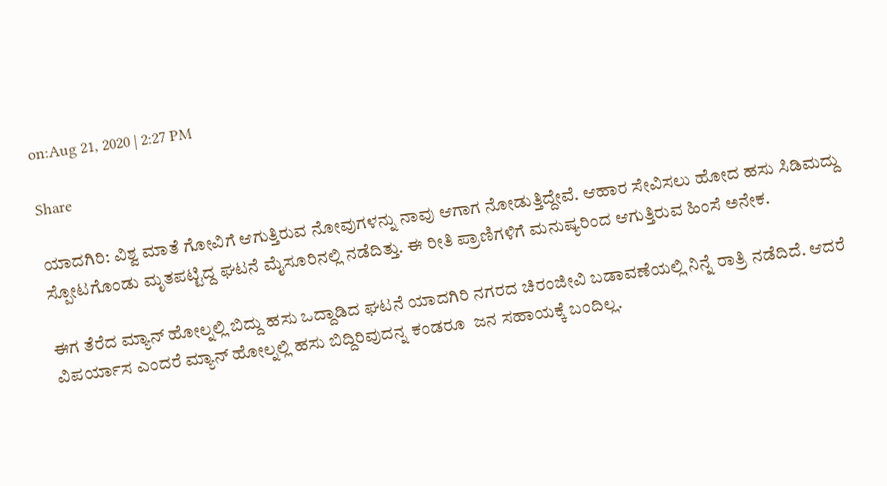on:Aug 21, 2020 | 2:27 PM

Share

ಯಾದಗಿರಿ: ವಿಶ್ವ ಮಾತೆ ಗೋವಿಗೆ ಆಗುತ್ತಿರುವ ನೋವುಗಳನ್ನು ನಾವು ಆಗಾಗ ನೋಡುತ್ತಿದ್ದೇವೆ. ಆಹಾರ ಸೇವಿಸಲು ಹೋದ ಹಸು ಸಿಡಿಮದ್ದು ಸ್ಪೋಟಗೊಂಡು ಮೃತಪಟ್ಟಿದ್ದ ಘಟನೆ ಮೈಸೂರಿನಲ್ಲಿ ನಡೆದಿತ್ತು. ಈ ರೀತಿ ಪ್ರಾಣಿಗಳಿಗೆ ಮನುಷ್ಯರಿಂದ ಆಗುತ್ತಿರುವ ಹಿಂಸೆ ಅನೇಕ.

ಈಗ ತೆರೆದ ಮ್ಯಾನ್ ಹೋಲ್ನಲ್ಲಿ ಬಿದ್ದು ಹಸು ಒದ್ದಾಡಿದ ಘಟನೆ ಯಾದಗಿರಿ ನಗರದ ಚಿರಂಜೀವಿ ಬಡಾವಣೆಯಲ್ಲಿ ನಿನ್ನೆ ರಾತ್ರಿ ನಡೆದಿದೆ. ಆದರೆ ವಿಪರ್ಯಾಸ ಎಂದರೆ ಮ್ಯಾನ್ ಹೋಲ್ನಲ್ಲಿ ಹಸು ಬಿದ್ದಿರಿವುದನ್ನ ಕಂಡರೂ  ಜನ ಸಹಾಯಕ್ಕೆ ಬಂದಿಲ್ಲ.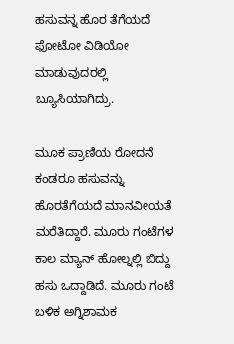ಹಸುವನ್ನ ಹೊರ ತೆಗೆಯದೆ ಫೋಟೋ ವಿಡಿಯೋ ಮಾಡುವುದರಲ್ಲಿ ಬ್ಯೂಸಿಯಾಗಿದ್ರು.

ಮೂಕ ಪ್ರಾಣಿಯ ರೋದನೆ ಕಂಡರೂ ಹಸುವನ್ನು ಹೊರತೆಗೆಯದೆ ಮಾನವೀಯತೆ ಮರೆತಿದ್ದಾರೆ. ಮೂರು ಗಂಟೆಗಳ ಕಾಲ ಮ್ಯಾನ್ ಹೋಲ್ನಲ್ಲಿ ಬಿದ್ದು ಹಸು ಒದ್ದಾಡಿದೆ. ಮೂರು ಗಂಟೆ ಬಳಿಕ ಅಗ್ನಿಶಾಮಕ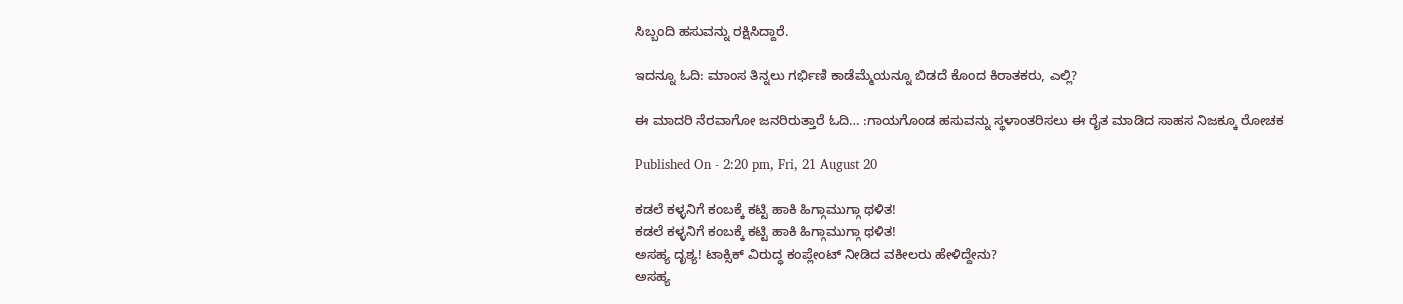ಸಿಬ್ಬಂದಿ ಹಸುವನ್ನು ರಕ್ಷಿಸಿದ್ದಾರೆ.

ಇದನ್ನೂ ಓದಿ: ಮಾಂಸ ತಿನ್ನಲು ಗರ್ಭಿಣಿ ಕಾಡೆಮ್ಮೆಯನ್ನೂ ಬಿಡದೆ ಕೊಂದ ಕಿರಾತಕರು, ಎಲ್ಲಿ?

ಈ ಮಾದರಿ ನೆರವಾಗೋ ಜನರಿರುತ್ತಾರೆ ಓದಿ… :ಗಾಯಗೊಂಡ ಹಸುವನ್ನು ಸ್ಥಳಾಂತರಿಸಲು ಈ ರೈತ ಮಾಡಿದ ಸಾಹಸ ನಿಜಕ್ಕೂ ರೋಚಕ

Published On - 2:20 pm, Fri, 21 August 20

ಕಡಲೆ ಕಳ್ಳನಿಗೆ ಕಂಬಕ್ಕೆ ಕಟ್ಟಿ ಹಾಕಿ ಹಿಗ್ಗಾಮುಗ್ಗಾ ಥಳಿತ!
ಕಡಲೆ ಕಳ್ಳನಿಗೆ ಕಂಬಕ್ಕೆ ಕಟ್ಟಿ ಹಾಕಿ ಹಿಗ್ಗಾಮುಗ್ಗಾ ಥಳಿತ!
ಅಸಹ್ಯ ದೃಶ್ಯ! ಟಾಕ್ಸಿಕ್ ವಿರುದ್ಧ ಕಂಪ್ಲೇಂಟ್ ನೀಡಿದ ವಕೀಲರು ಹೇಳಿದ್ದೇನು?
ಅಸಹ್ಯ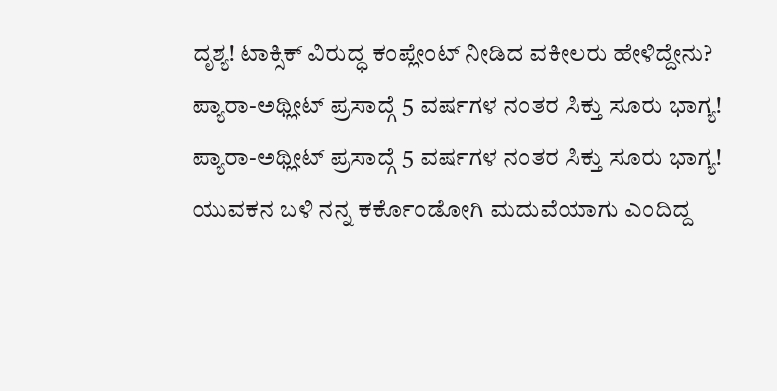ದೃಶ್ಯ! ಟಾಕ್ಸಿಕ್ ವಿರುದ್ಧ ಕಂಪ್ಲೇಂಟ್ ನೀಡಿದ ವಕೀಲರು ಹೇಳಿದ್ದೇನು?
ಪ್ಯಾರಾ-ಅಥ್ಲೀಟ್ ಪ್ರಸಾದ್ಗೆ 5 ವರ್ಷಗಳ ನಂತರ ಸಿಕ್ತು ಸೂರು ಭಾಗ್ಯ!
ಪ್ಯಾರಾ-ಅಥ್ಲೀಟ್ ಪ್ರಸಾದ್ಗೆ 5 ವರ್ಷಗಳ ನಂತರ ಸಿಕ್ತು ಸೂರು ಭಾಗ್ಯ!
ಯುವಕನ ಬಳಿ ನನ್ನ ಕರ್ಕೊಂಡೋಗಿ ಮದುವೆಯಾಗು ಎಂದಿದ್ದ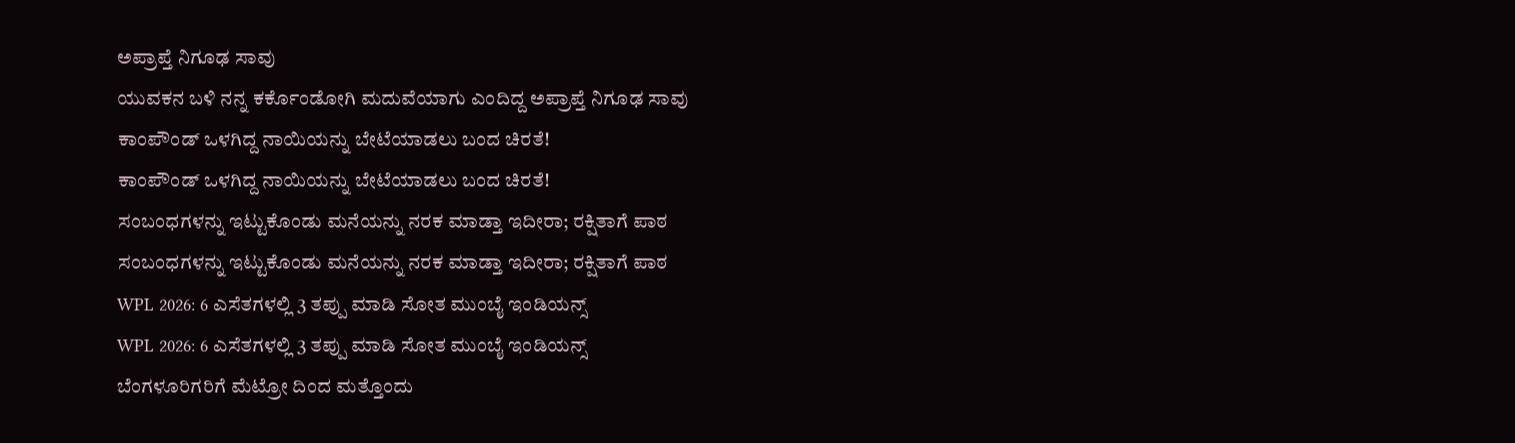ಅಪ್ರಾಪ್ತೆ ನಿಗೂಢ ಸಾವು
ಯುವಕನ ಬಳಿ ನನ್ನ ಕರ್ಕೊಂಡೋಗಿ ಮದುವೆಯಾಗು ಎಂದಿದ್ದ ಅಪ್ರಾಪ್ತೆ ನಿಗೂಢ ಸಾವು
ಕಾಂಪೌಂಡ್ ಒಳಗಿದ್ದ ನಾಯಿಯನ್ನು ಬೇಟೆಯಾಡಲು ಬಂದ ಚಿರತೆ!
ಕಾಂಪೌಂಡ್ ಒಳಗಿದ್ದ ನಾಯಿಯನ್ನು ಬೇಟೆಯಾಡಲು ಬಂದ ಚಿರತೆ!
ಸಂಬಂಧಗಳನ್ನು ಇಟ್ಟುಕೊಂಡು ಮನೆಯನ್ನು ನರಕ ಮಾಡ್ತಾ ಇದೀರಾ; ರಕ್ಷಿತಾಗೆ ಪಾಠ
ಸಂಬಂಧಗಳನ್ನು ಇಟ್ಟುಕೊಂಡು ಮನೆಯನ್ನು ನರಕ ಮಾಡ್ತಾ ಇದೀರಾ; ರಕ್ಷಿತಾಗೆ ಪಾಠ
WPL 2026: 6 ಎಸೆತಗಳಲ್ಲಿ 3 ತಪ್ಪು ಮಾಡಿ ಸೋತ ಮುಂಬೈ ಇಂಡಿಯನ್ಸ್
WPL 2026: 6 ಎಸೆತಗಳಲ್ಲಿ 3 ತಪ್ಪು ಮಾಡಿ ಸೋತ ಮುಂಬೈ ಇಂಡಿಯನ್ಸ್
ಬೆಂಗಳೂರಿಗರಿಗೆ ಮೆಟ್ರೋ ದಿಂದ ಮತ್ತೊಂದು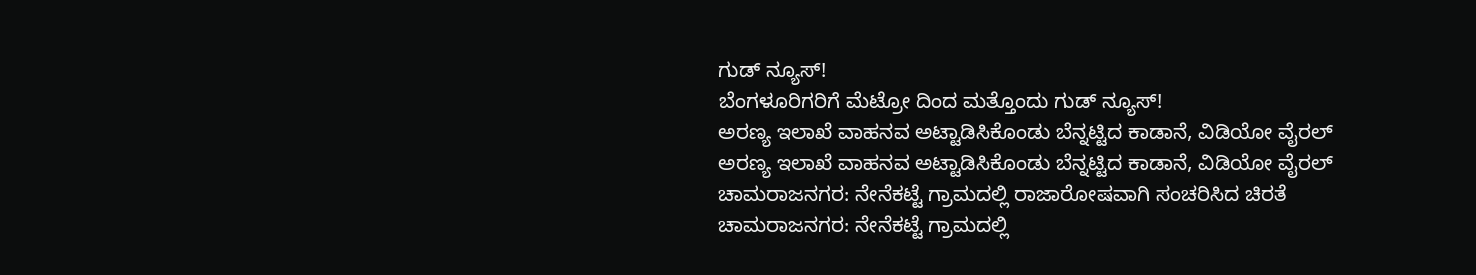ಗುಡ್ ನ್ಯೂಸ್!
ಬೆಂಗಳೂರಿಗರಿಗೆ ಮೆಟ್ರೋ ದಿಂದ ಮತ್ತೊಂದು ಗುಡ್ ನ್ಯೂಸ್!
ಅರಣ್ಯ ಇಲಾಖೆ ವಾಹನವ ಅಟ್ಟಾಡಿಸಿಕೊಂಡು ಬೆನ್ನಟ್ಟಿದ ಕಾಡಾನೆ, ವಿಡಿಯೋ ವೈರಲ್
ಅರಣ್ಯ ಇಲಾಖೆ ವಾಹನವ ಅಟ್ಟಾಡಿಸಿಕೊಂಡು ಬೆನ್ನಟ್ಟಿದ ಕಾಡಾನೆ, ವಿಡಿಯೋ ವೈರಲ್
ಚಾಮರಾಜನಗರ: ನೇನೆಕಟ್ಟೆ ಗ್ರಾಮದಲ್ಲಿ ರಾಜಾರೋಷವಾಗಿ ಸಂಚರಿಸಿದ ಚಿರತೆ
ಚಾಮರಾಜನಗರ: ನೇನೆಕಟ್ಟೆ ಗ್ರಾಮದಲ್ಲಿ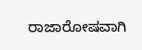ರಾಜಾರೋಷವಾಗಿ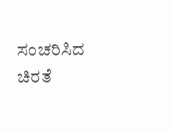ಸಂಚರಿಸಿದ ಚಿರತೆ